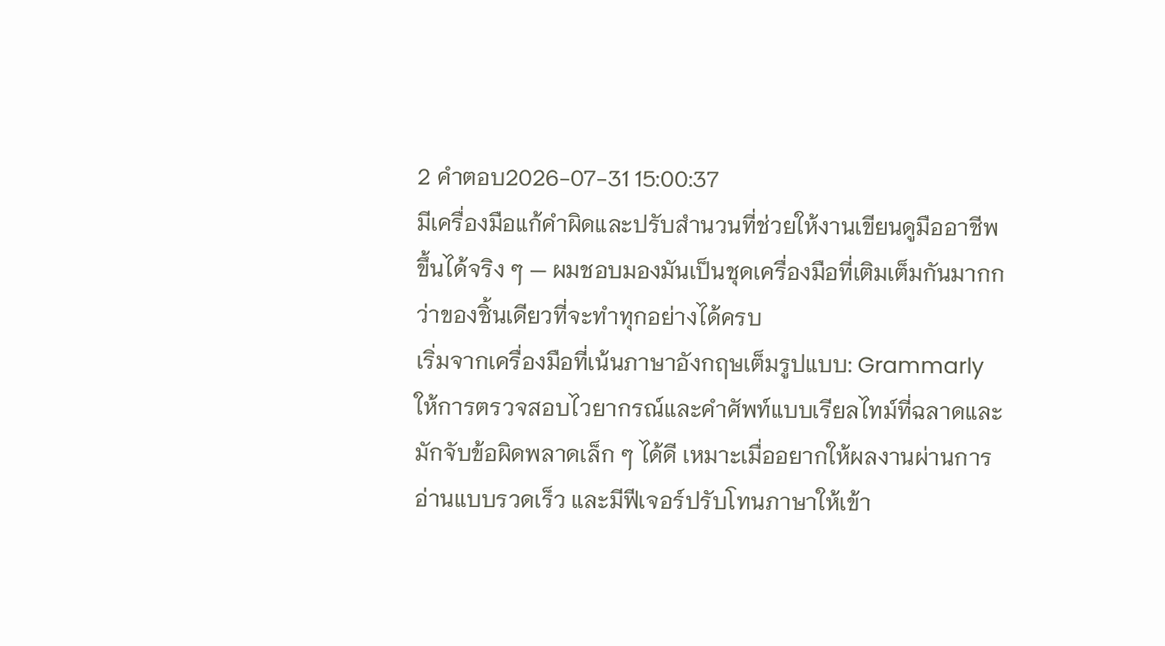2 คำตอบ2026-07-31 15:00:37
มีเครื่องมือแก้คำผิดและปรับสำนวนที่ช่วยให้งานเขียนดูมืออาชีพขึ้นได้จริง ๆ — ผมชอบมองมันเป็นชุดเครื่องมือที่เติมเต็มกันมากกว่าของชิ้นเดียวที่จะทำทุกอย่างได้ครบ
เริ่มจากเครื่องมือที่เน้นภาษาอังกฤษเต็มรูปแบบ: Grammarly ให้การตรวจสอบไวยากรณ์และคำศัพท์แบบเรียลไทม์ที่ฉลาดและมักจับข้อผิดพลาดเล็ก ๆ ได้ดี เหมาะเมื่ออยากให้ผลงานผ่านการอ่านแบบรวดเร็ว และมีฟีเจอร์ปรับโทนภาษาให้เข้า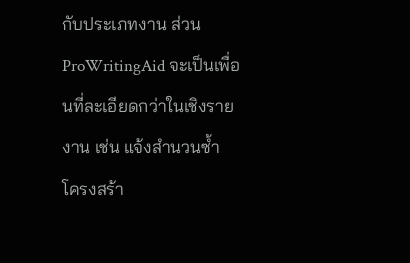กับประเภทงาน ส่วน ProWritingAid จะเป็นเพื่อนที่ละเอียดกว่าในเชิงรายงาน เช่น แจ้งสำนวนซ้ำ โครงสร้า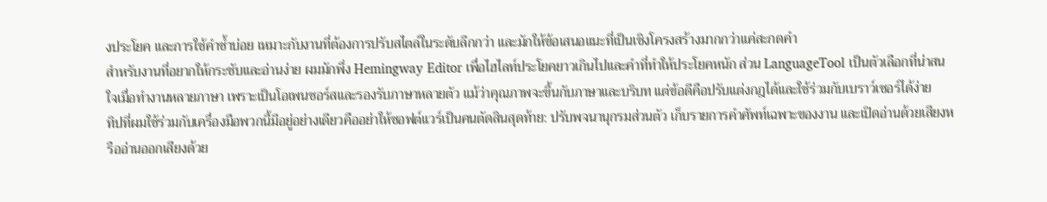งประโยค และการใช้คำซ้ำบ่อย เหมาะกับงานที่ต้องการปรับสไตล์ในระดับลึกกว่า และมักให้ข้อเสนอแนะที่เป็นเชิงโครงสร้างมากกว่าแค่สะกดคำ
สำหรับงานที่อยากให้กระชับและอ่านง่าย ผมมักพึ่ง Hemingway Editor เพื่อไฮไลท์ประโยคยาวเกินไปและคำที่ทำให้ประโยคหนัก ส่วน LanguageTool เป็นตัวเลือกที่น่าสนใจเมื่อทำงานหลายภาษา เพราะเป็นโอเพนซอร์สและรองรับภาษาหลายตัว แม้ว่าคุณภาพจะขึ้นกับภาษาและบริบท แต่ข้อดีคือปรับแต่งกฎได้และใช้ร่วมกับเบราว์เซอร์ได้ง่าย
ทิปที่ผมใช้ร่วมกับเครื่องมือพวกนี้มีอยู่อย่างเดียวคืออย่าให้ซอฟต์แวร์เป็นคนตัดสินสุดท้าย: ปรับพจนานุกรมส่วนตัว เก็บรายการคำศัพท์เฉพาะของงาน และเปิดอ่านด้วยเสียงหรืออ่านออกเสียงด้วย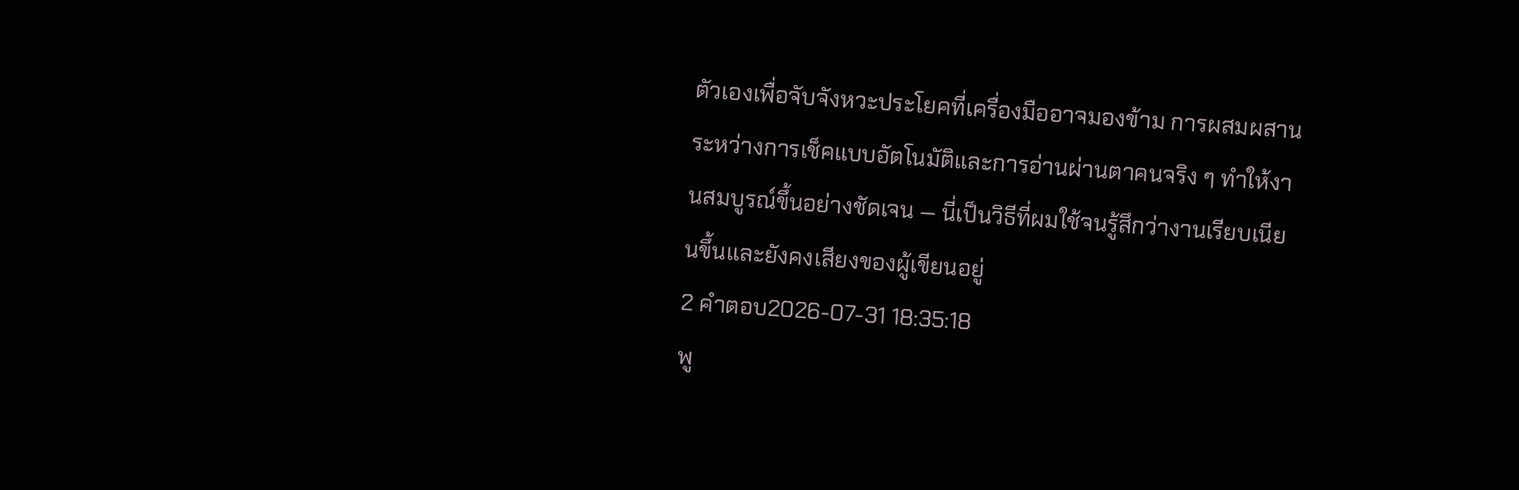ตัวเองเพื่อจับจังหวะประโยคที่เครื่องมืออาจมองข้าม การผสมผสานระหว่างการเช็คแบบอัตโนมัติและการอ่านผ่านตาคนจริง ๆ ทำให้งานสมบูรณ์ขึ้นอย่างชัดเจน — นี่เป็นวิธีที่ผมใช้จนรู้สึกว่างานเรียบเนียนขึ้นและยังคงเสียงของผู้เขียนอยู่
2 คำตอบ2026-07-31 18:35:18
พู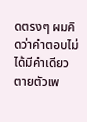ดตรงๆ ผมคิดว่าคำตอบไม่ได้มีคำเดียวตายตัวเพ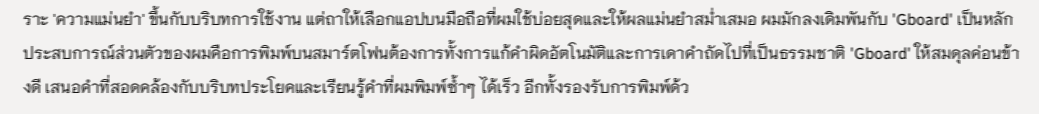ราะ 'ความแม่นยำ' ขึ้นกับบริบทการใช้งาน แต่ถาให้เลือกแอปบนมือถือที่ผมใช้บ่อยสุดและให้ผลแม่นยำสม่ำเสมอ ผมมักลงเดิมพันกับ 'Gboard' เป็นหลัก
ประสบการณ์ส่วนตัวของผมคือการพิมพ์บนสมาร์ตโฟนต้องการทั้งการแก้คำผิดอัตโนมัติและการเดาคำถัดไปที่เป็นธรรมชาติ 'Gboard' ให้สมดุลค่อนข้างดี เสนอคำที่สอดคล้องกับบริบทประโยคและเรียนรู้คำที่ผมพิมพ์ซ้ำๆ ได้เร็ว อีกทั้งรองรับการพิมพ์ด้ว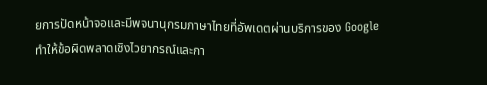ยการปัดหน้าจอและมีพจนานุกรมภาษาไทยที่อัพเดตผ่านบริการของ Google ทำให้ข้อผิดพลาดเชิงไวยากรณ์และกา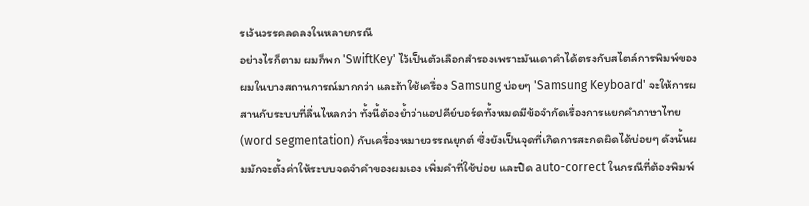รเว้นวรรคลดลงในหลายกรณี
อย่างไรก็ตาม ผมก็พก 'SwiftKey' ไว้เป็นตัวเลือกสำรองเพราะมันเดาคำได้ตรงกับสไตล์การพิมพ์ของผมในบางสถานการณ์มากกว่า และถ้าใช้เครื่อง Samsung บ่อยๆ 'Samsung Keyboard' จะให้การผสานกับระบบที่ลื่นไหลกว่า ทั้งนี้ต้องย้ำว่าแอปคีย์บอร์ดทั้งหมดมีข้อจำกัดเรื่องการแยกคำภาษาไทย (word segmentation) กับเครื่องหมายวรรณยุกต์ ซึ่งยังเป็นจุดที่เกิดการสะกดผิดได้บ่อยๆ ดังนั้นผมมักจะตั้งค่าให้ระบบจดจำคำของผมเอง เพิ่มคำที่ใช้บ่อย และปิด auto-correct ในกรณีที่ต้องพิมพ์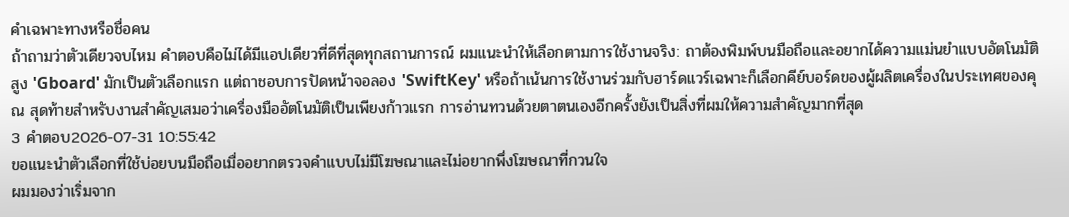คำเฉพาะทางหรือชื่อคน
ถ้าถามว่าตัวเดียวจบไหม คำตอบคือไม่ได้มีแอปเดียวที่ดีที่สุดทุกสถานการณ์ ผมแนะนำให้เลือกตามการใช้งานจริง: ถาต้องพิมพ์บนมือถือและอยากได้ความแม่นยำแบบอัตโนมัติสูง 'Gboard' มักเป็นตัวเลือกแรก แต่ถาชอบการปัดหน้าจอลอง 'SwiftKey' หรือถ้าเน้นการใช้งานร่วมกับฮาร์ดแวร์เฉพาะก็เลือกคีย์บอร์ดของผู้ผลิตเครื่องในประเทศของคุณ สุดท้ายสำหรับงานสำคัญเสมอว่าเครื่องมืออัตโนมัติเป็นเพียงก้าวแรก การอ่านทวนด้วยตาตนเองอีกครั้งยังเป็นสิ่งที่ผมให้ความสำคัญมากที่สุด
3 คำตอบ2026-07-31 10:55:42
ขอแนะนำตัวเลือกที่ใช้บ่อยบนมือถือเมื่ออยากตรวจคำแบบไม่มีโฆษณาและไม่อยากพึ่งโฆษณาที่กวนใจ
ผมมองว่าเริ่มจาก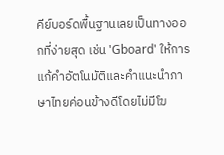คีย์บอร์ดพื้นฐานเลยเป็นทางออกที่ง่ายสุด เช่น 'Gboard' ให้การแก้คำอัตโนมัติและคำแนะนำภาษาไทยค่อนข้างดีโดยไม่มีโฆ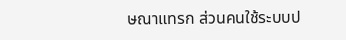ษณาแทรก ส่วนคนใช้ระบบป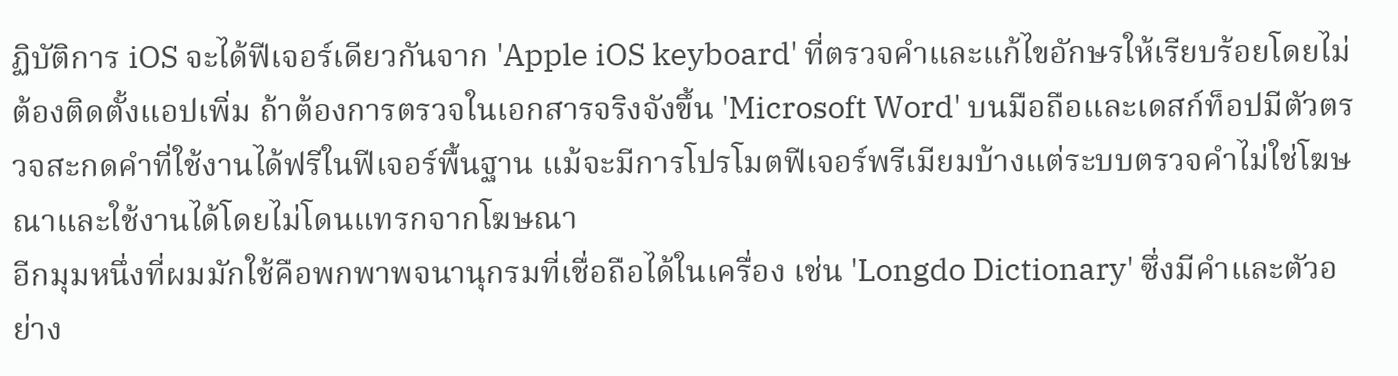ฏิบัติการ iOS จะได้ฟีเจอร์เดียวกันจาก 'Apple iOS keyboard' ที่ตรวจคำและแก้ไขอักษรให้เรียบร้อยโดยไม่ต้องติดตั้งแอปเพิ่ม ถ้าต้องการตรวจในเอกสารจริงจังขึ้น 'Microsoft Word' บนมือถือและเดสก์ท็อปมีตัวตรวจสะกดคำที่ใช้งานได้ฟรีในฟีเจอร์พื้นฐาน แม้จะมีการโปรโมตฟีเจอร์พรีเมียมบ้างแต่ระบบตรวจคำไม่ใช่โฆษณาและใช้งานได้โดยไม่โดนแทรกจากโฆษณา
อีกมุมหนึ่งที่ผมมักใช้คือพกพาพจนานุกรมที่เชื่อถือได้ในเครื่อง เช่น 'Longdo Dictionary' ซึ่งมีคำและตัวอย่าง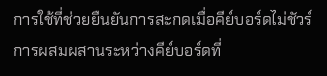การใช้ที่ช่วยยืนยันการสะกดเมื่อคีย์บอร์ดไม่ชัวร์ การผสมผสานระหว่างคีย์บอร์ดที่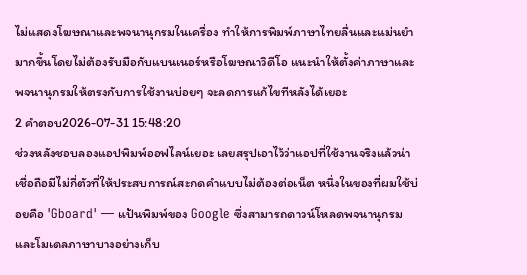ไม่แสดงโฆษณาและพจนานุกรมในเครื่อง ทำให้การพิมพ์ภาษาไทยลื่นและแม่นยำมากขึ้นโดยไม่ต้องรับมือกับแบนเนอร์หรือโฆษณาวิดีโอ แนะนำให้ตั้งค่าภาษาและพจนานุกรมให้ตรงกับการใช้งานบ่อยๆ จะลดการแก้ไขทีหลังได้เยอะ
2 คำตอบ2026-07-31 15:48:20
ช่วงหลังชอบลองแอปพิมพ์ออฟไลน์เยอะ เลยสรุปเอาไว้ว่าแอปที่ใช้งานจริงแล้วน่าเชื่อถือมีไม่กี่ตัวที่ให้ประสบการณ์สะกดคำแบบไม่ต้องต่อเน็ต หนึ่งในของที่ผมใช้บ่อยคือ 'Gboard' — แป้นพิมพ์ของ Google ซึ่งสามารถดาวน์โหลดพจนานุกรมและโมเดลภาษาบางอย่างเก็บ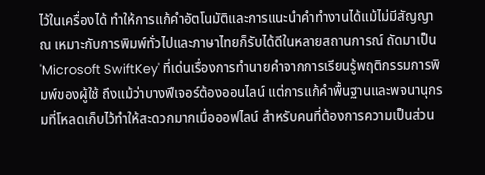ไว้ในเครื่องได้ ทำให้การแก้คำอัตโนมัติและการแนะนำคำทำงานได้แม้ไม่มีสัญญาณ เหมาะกับการพิมพ์ทั่วไปและภาษาไทยก็รับได้ดีในหลายสถานการณ์ ถัดมาเป็น 'Microsoft SwiftKey' ที่เด่นเรื่องการทำนายคำจากการเรียนรู้พฤติกรรมการพิมพ์ของผู้ใช้ ถึงแม้ว่าบางฟีเจอร์ต้องออนไลน์ แต่การแก้คำพื้นฐานและพจนานุกรมที่โหลดเก็บไว้ทำให้สะดวกมากเมื่อออฟไลน์ สำหรับคนที่ต้องการความเป็นส่วน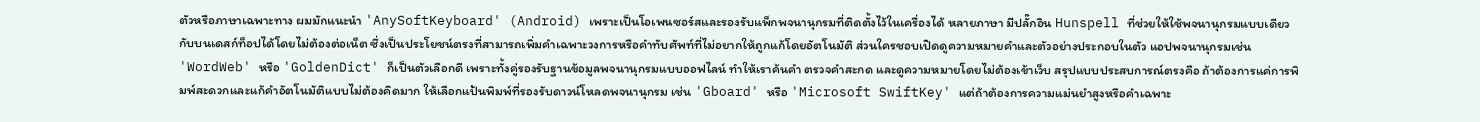ตัวหรือภาษาเฉพาะทาง ผมมักแนะนำ 'AnySoftKeyboard' (Android) เพราะเป็นโอเพนซอร์สและรองรับแพ็กพจนานุกรมที่ติดตั้งไว้ในเครื่องได้ หลายภาษา มีปลั๊กอิน Hunspell ที่ช่วยให้ใช้พจนานุกรมแบบเดียวกับบนเดสก์ท็อปได้โดยไม่ต้องต่อเน็ต ซึ่งเป็นประโยชน์ตรงที่สามารถเพิ่มคำเฉพาะวงการหรือคำทับศัพท์ที่ไม่อยากให้ถูกแก้โดยอัตโนมัติ ส่วนใครชอบเปิดดูความหมายคำและตัวอย่างประกอบในตัว แอปพจนานุกรมเช่น 'WordWeb' หรือ 'GoldenDict' ก็เป็นตัวเลือกดี เพราะทั้งคู่รองรับฐานข้อมูลพจนานุกรมแบบออฟไลน์ ทำให้เราค้นคำ ตรวจคำสะกด และดูความหมายโดยไม่ต้องเข้าเว็บ สรุปแบบประสบการณ์ตรงคือ ถ้าต้องการแค่การพิมพ์สะดวกและแก้คำอัตโนมัติแบบไม่ต้องคิดมาก ให้เลือกแป้นพิมพ์ที่รองรับดาวน์โหลดพจนานุกรม เช่น 'Gboard' หรือ 'Microsoft SwiftKey' แต่ถ้าต้องการความแม่นยำสูงหรือคำเฉพาะ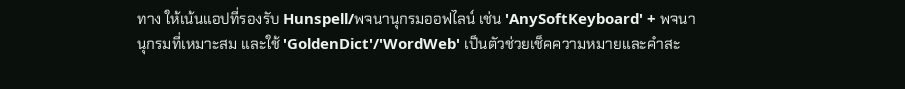ทาง ให้เน้นแอปที่รองรับ Hunspell/พจนานุกรมออฟไลน์ เช่น 'AnySoftKeyboard' + พจนานุกรมที่เหมาะสม และใช้ 'GoldenDict'/'WordWeb' เป็นตัวช่วยเช็คความหมายและคำสะ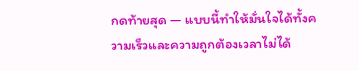กดท้ายสุด — แบบนี้ทำให้มั่นใจได้ทั้งความเร็วและความถูกต้องเวลาไม่ได้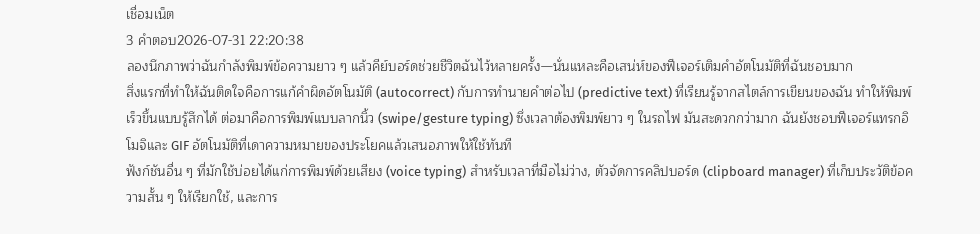เชื่อมเน็ต
3 คำตอบ2026-07-31 22:20:38
ลองนึกภาพว่าฉันกำลังพิมพ์ข้อความยาว ๆ แล้วคีย์บอร์ดช่วยชีวิตฉันไว้หลายครั้ง—นั่นแหละคือเสน่ห์ของฟีเจอร์เติมคำอัตโนมัติที่ฉันชอบมาก
สิ่งแรกที่ทำให้ฉันติดใจคือการแก้คำผิดอัตโนมัติ (autocorrect) กับการทำนายคำต่อไป (predictive text) ที่เรียนรู้จากสไตล์การเขียนของฉัน ทำให้พิมพ์เร็วขึ้นแบบรู้สึกได้ ต่อมาคือการพิมพ์แบบลากนิ้ว (swipe/gesture typing) ซึ่งเวลาต้องพิมพ์ยาว ๆ ในรถไฟ มันสะดวกกว่ามาก ฉันยังชอบฟีเจอร์แทรกอิโมจิและ GIF อัตโนมัติที่เดาความหมายของประโยคแล้วเสนอภาพให้ใช้ทันที
ฟังก์ชันอื่น ๆ ที่มักใช้บ่อยได้แก่การพิมพ์ด้วยเสียง (voice typing) สำหรับเวลาที่มือไม่ว่าง, ตัวจัดการคลิปบอร์ด (clipboard manager) ที่เก็บประวัติข้อความสั้น ๆ ให้เรียกใช้, และการ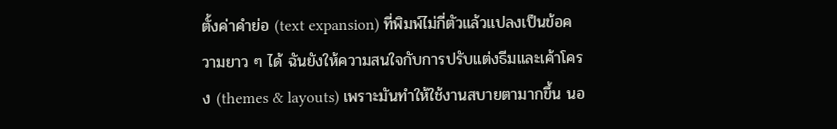ตั้งค่าคำย่อ (text expansion) ที่พิมพ์ไม่กี่ตัวแล้วแปลงเป็นข้อความยาว ๆ ได้ ฉันยังให้ความสนใจกับการปรับแต่งธีมและเค้าโครง (themes & layouts) เพราะมันทำให้ใช้งานสบายตามากขึ้น นอ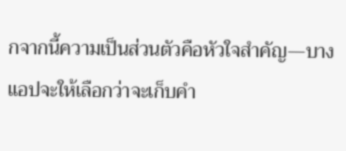กจากนี้ความเป็นส่วนตัวคือหัวใจสำคัญ—บางแอปจะให้เลือกว่าจะเก็บคำ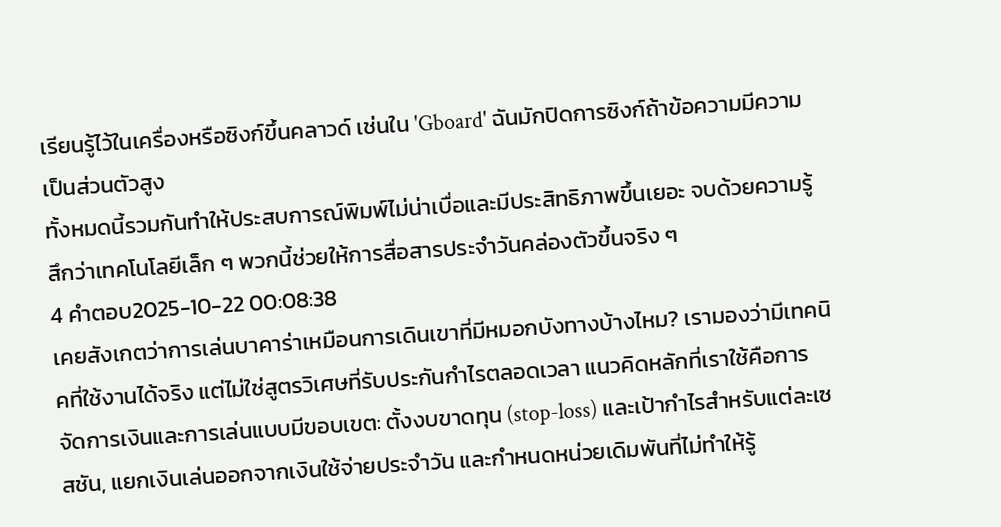เรียนรู้ไว้ในเครื่องหรือซิงก์ขึ้นคลาวด์ เช่นใน 'Gboard' ฉันมักปิดการซิงก์ถ้าข้อความมีความเป็นส่วนตัวสูง
ทั้งหมดนี้รวมกันทำให้ประสบการณ์พิมพ์ไม่น่าเบื่อและมีประสิทธิภาพขึ้นเยอะ จบด้วยความรู้สึกว่าเทคโนโลยีเล็ก ๆ พวกนี้ช่วยให้การสื่อสารประจำวันคล่องตัวขึ้นจริง ๆ
4 คำตอบ2025-10-22 00:08:38
เคยสังเกตว่าการเล่นบาคาร่าเหมือนการเดินเขาที่มีหมอกบังทางบ้างไหม? เรามองว่ามีเทคนิคที่ใช้งานได้จริง แต่ไม่ใช่สูตรวิเศษที่รับประกันกำไรตลอดเวลา แนวคิดหลักที่เราใช้คือการจัดการเงินและการเล่นแบบมีขอบเขต: ตั้งงบขาดทุน (stop-loss) และเป้ากำไรสำหรับแต่ละเซสชัน, แยกเงินเล่นออกจากเงินใช้จ่ายประจำวัน และกำหนดหน่วยเดิมพันที่ไม่ทำให้รู้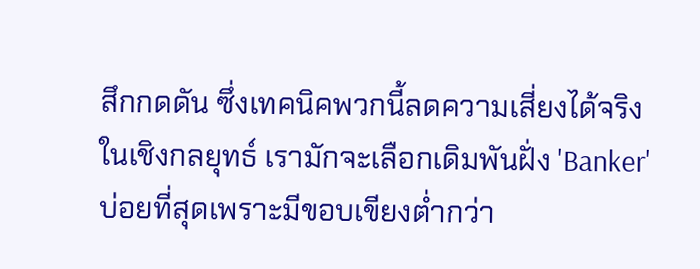สึกกดดัน ซึ่งเทคนิคพวกนี้ลดความเสี่ยงได้จริง
ในเชิงกลยุทธ์ เรามักจะเลือกเดิมพันฝั่ง 'Banker' บ่อยที่สุดเพราะมีขอบเขียงต่ำกว่า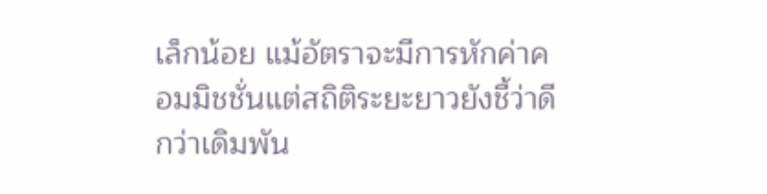เล็กน้อย แม้อัตราจะมีการหักค่าคอมมิชชั่นแต่สถิติระยะยาวยังชี้ว่าดีกว่าเดิมพัน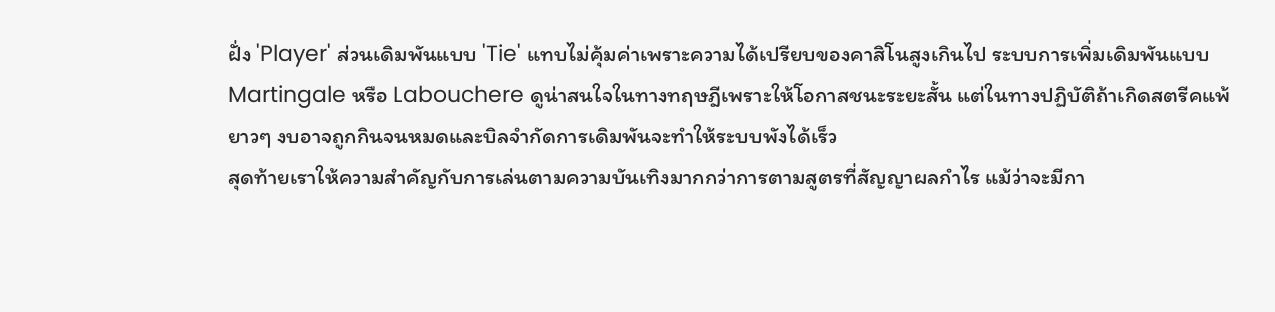ฝั่ง 'Player' ส่วนเดิมพันแบบ 'Tie' แทบไม่คุ้มค่าเพราะความได้เปรียบของคาสิโนสูงเกินไป ระบบการเพิ่มเดิมพันแบบ Martingale หรือ Labouchere ดูน่าสนใจในทางทฤษฎีเพราะให้โอกาสชนะระยะสั้น แต่ในทางปฏิบัติถ้าเกิดสตรีคแพ้ยาวๆ งบอาจถูกกินจนหมดและบิลจำกัดการเดิมพันจะทำให้ระบบพังได้เร็ว
สุดท้ายเราให้ความสำคัญกับการเล่นตามความบันเทิงมากกว่าการตามสูตรที่สัญญาผลกำไร แม้ว่าจะมีกา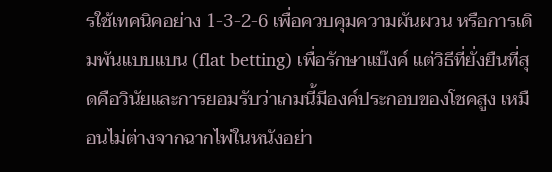รใช้เทคนิคอย่าง 1-3-2-6 เพื่อควบคุมความผันผวน หรือการเดิมพันแบบแบน (flat betting) เพื่อรักษาแบ๊งค์ แต่วิธีที่ยั่งยืนที่สุดคือวินัยและการยอมรับว่าเกมนี้มีองค์ประกอบของโชคสูง เหมือนไม่ต่างจากฉากไพ่ในหนังอย่า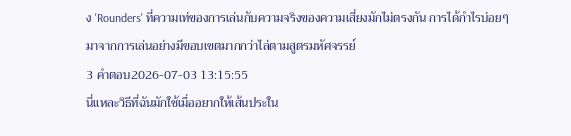ง 'Rounders' ที่ความเท่ของการเล่นกับความจริงของความเสี่ยงมักไม่ตรงกัน การได้กำไรบ่อยๆ มาจากการเล่นอย่างมีขอบเขตมากกว่าไล่ตามสูตรมหัศจรรย์
3 คำตอบ2026-07-03 13:15:55
นี่แหละวิธีที่ฉันมักใช้เมื่ออยากให้เส้นประใน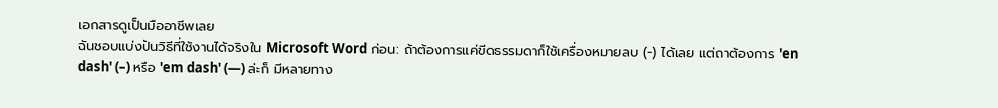เอกสารดูเป็นมืออาชีพเลย
ฉันชอบแบ่งปันวิธีที่ใช้งานได้จริงใน Microsoft Word ก่อน: ถ้าต้องการแค่ขีดธรรมดาก็ใช้เครื่องหมายลบ (-) ได้เลย แต่ถาต้องการ 'en dash' (–) หรือ 'em dash' (—) ล่ะก็ มีหลายทาง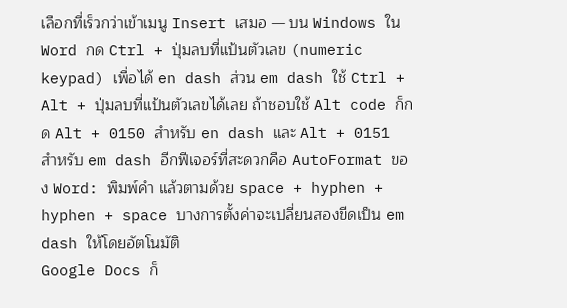เลือกที่เร็วกว่าเข้าเมนู Insert เสมอ — บน Windows ใน Word กด Ctrl + ปุ่มลบที่แป้นตัวเลข (numeric keypad) เพื่อได้ en dash ส่วน em dash ใช้ Ctrl + Alt + ปุ่มลบที่แป้นตัวเลขได้เลย ถ้าชอบใช้ Alt code ก็กด Alt + 0150 สำหรับ en dash และ Alt + 0151 สำหรับ em dash อีกฟีเจอร์ที่สะดวกคือ AutoFormat ของ Word: พิมพ์คำ แล้วตามด้วย space + hyphen + hyphen + space บางการตั้งค่าจะเปลี่ยนสองขีดเป็น em dash ให้โดยอัตโนมัติ
Google Docs ก็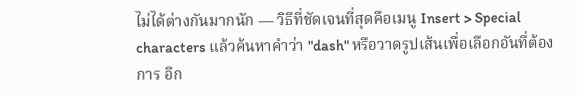ไม่ได้ต่างกันมากนัก — วิธีที่ชัดเจนที่สุดคือเมนู Insert > Special characters แล้วค้นหาคำว่า "dash" หรือวาดรูปเส้นเพื่อเลือกอันที่ต้องการ อีก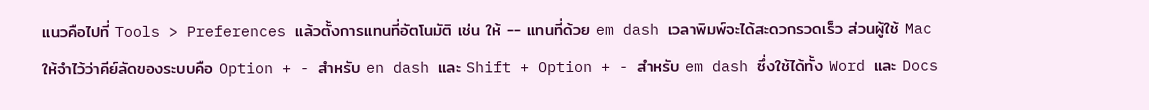แนวคือไปที่ Tools > Preferences แล้วตั้งการแทนที่อัตโนมัติ เช่น ให้ -- แทนที่ด้วย em dash เวลาพิมพ์จะได้สะดวกรวดเร็ว ส่วนผู้ใช้ Mac ให้จำไว้ว่าคีย์ลัดของระบบคือ Option + - สำหรับ en dash และ Shift + Option + - สำหรับ em dash ซึ่งใช้ได้ทั้ง Word และ Docs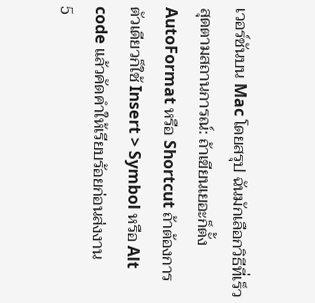เวอร์ชันบน Mac โดยสรุป ฉันมักเลือกวิธีที่เร็วสุดตามสถานการณ์: ถ้าเขียนเยอะก็ตั้ง AutoFormat หรือ Shortcut ถ้าต้องการตัวเดียวก็ใช้ Insert > Symbol หรือ Alt code แล้วคัดคำให้เรียบร้อยก่อนส่งงาน
5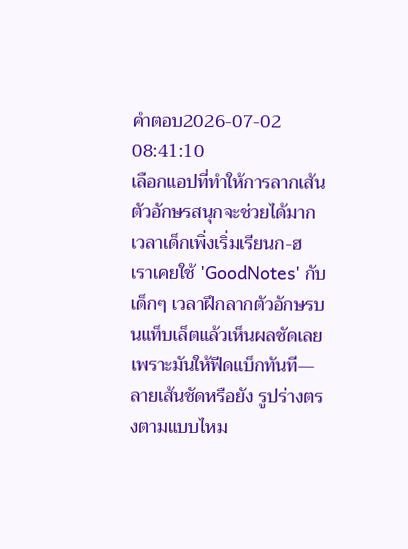คำตอบ2026-07-02 08:41:10
เลือกแอปที่ทำให้การลากเส้นตัวอักษรสนุกจะช่วยได้มากเวลาเด็กเพิ่งเริ่มเรียนก-ฮ
เราเคยใช้ 'GoodNotes' กับเด็กๆ เวลาฝึกลากตัวอักษรบนแท็บเล็ตแล้วเห็นผลชัดเลย เพราะมันให้ฟีดแบ็กทันที—ลายเส้นชัดหรือยัง รูปร่างตรงตามแบบไหม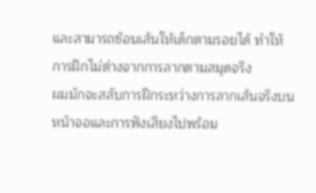และสามารถซ้อนเส้นให้เด็กตามรอยได้ ทำให้การฝึกไม่ต่างจากการลากตามสมุดจริง
ผมมักจะสลับการฝึกระหว่างการลากเส้นจริงบนหน้าจอและการฟังเสียงไปพร้อม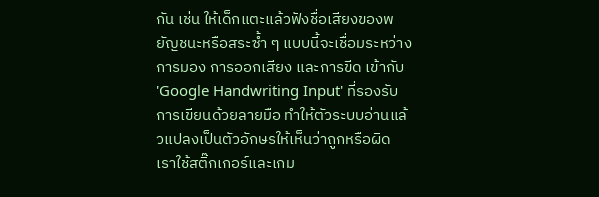กัน เช่น ให้เด็กแตะแล้วฟังชื่อเสียงของพยัญชนะหรือสระซ้ำ ๆ แบบนี้จะเชื่อมระหว่างการมอง การออกเสียง และการขีด เข้ากับ 'Google Handwriting Input' ที่รองรับการเขียนด้วยลายมือ ทำให้ตัวระบบอ่านแล้วแปลงเป็นตัวอักษรให้เห็นว่าถูกหรือผิด เราใช้สติ๊กเกอร์และเกม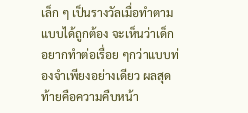เล็ก ๆ เป็นรางวัลเมื่อทำตามแบบได้ถูกต้อง จะเห็นว่าเด็กอยากทำต่อเรื่อย ๆกว่าแบบท่องจำเพียงอย่างเดียว ผลสุดท้ายคือความคืบหน้า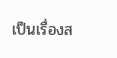เป็นเรื่องส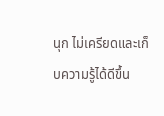นุก ไม่เครียดและเก็บความรู้ได้ดีขึ้น